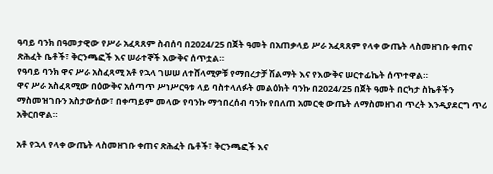ዓባይ ባንክ በዓመታዊው የሥራ አፈጻጸም ስብሰባ በ2024/25 በጀት ዓመት በአጠቃላይ ሥራ አፈጻጸም የላቀ ውጤት ላስመዘገቡ ቀጠና ጽሕፈት ቤቶች፣ ቅርንጫፎች እና ሠራተኞች እውቅና ሰጥቷል።
የዓባይ ባንክ ዋና ሥራ አስፈጻሚ አቶ የኋላ ገሠሠ ለተሸላሚዎቹ የማበረታቻ ሽልማት እና የእውቅና ሠርተፊኬት ሰጥተዋል።
ዋና ሥራ አስፈጻሚው በዕውቅና አሰጣጥ ሥነሥርዓቱ ላይ ባስተላለፉት መልዕክት ባንኩ በ2024/25 በጀት ዓመት በርካታ ስኬቶችን ማስመዝገቡን አስታውሰው፣ በቀጣይም መላው የባንኩ ማኅበረሰብ ባንኩ የበለጠ አመርቂ ውጤት ለማስመዘገብ ጥረት እንዲያደርግ ጥሪ አቅርበዋል።

አቶ የኋላ የላቀ ውጤት ላስመዘገቡ ቀጠና ጽሕፈት ቤቶች፣ ቅርንጫፎች እና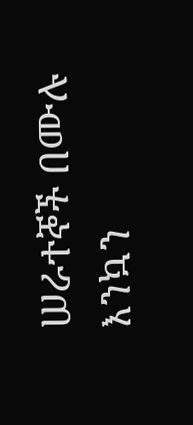ሠራተኞች በሙሉ እንኳን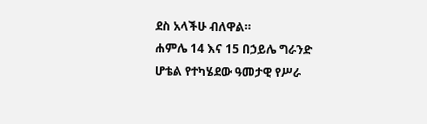ደስ አላችሁ ብለዋል።
ሐምሌ 14 እና 15 በኃይሌ ግራንድ ሆቴል የተካሄደው ዓመታዊ የሥራ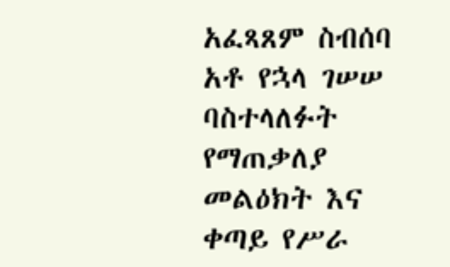አፈጻጸም ስብሰባ አቶ የኋላ ገሠሠ ባስተላለፉት የማጠቃለያ መልዕክት እና ቀጣይ የሥራ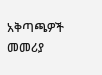አቅጣጫዎች መመሪያ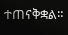ተጠናቅቋል።